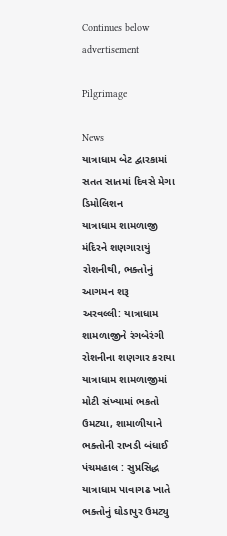Continues below advertisement

Pilgrimage

News
યાત્રાધામ બેટ દ્વારકામાં સતત સાતમાં દિવસે મેગા ડિમોલિશન
યાત્રાધામ શામળાજી મંદિરને શણગારાયું રોશનીથી, ભક્તોનું આગમન શરૂ
અરવલ્લી: યાત્રાધામ શામળાજીને રંગબેરંગી રોશનીના શણગાર કરાયા
યાત્રાધામ શામળાજીમાં મોટી સંખ્યામાં ભકતો ઉમટ્યા, શામાળીયાને ભક્તોની રાખડી બંધાઈ
પંચમહાલ : સુપ્રસિદ્ધ યાત્રાધામ પાવાગઢ ખાતે ભક્તોનું ઘોડાપુર ઉમટ્યુ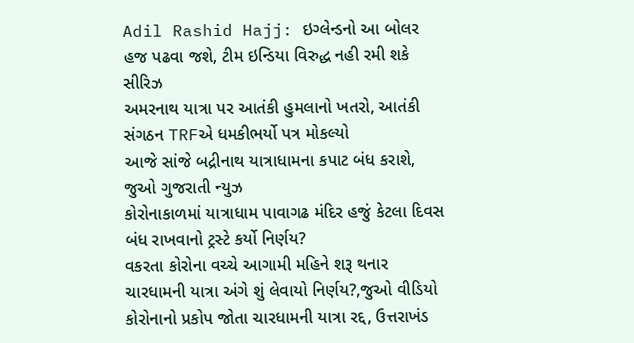Adil Rashid Hajj: ઇગ્લેન્ડનો આ બોલર હજ પઢવા જશે, ટીમ ઇન્ડિયા વિરુદ્ધ નહી રમી શકે સીરિઝ
અમરનાથ યાત્રા પર આતંકી હુમલાનો ખતરો, આતંકી સંગઠન TRFએ ધમકીભર્યો પત્ર મોકલ્યો
આજે સાંજે બદ્રીનાથ યાત્રાધામના કપાટ બંધ કરાશે, જુઓ ગુજરાતી ન્યુઝ
કોરોનાકાળમાં યાત્રાધામ પાવાગઢ મંદિર હજું કેટલા દિવસ બંધ રાખવાનો ટ્રસ્ટે કર્યો નિર્ણય?
વકરતા કોરોના વચ્ચે આગામી મહિને શરૂ થનાર ચારધામની યાત્રા અંગે શું લેવાયો નિર્ણય?,જુઓ વીડિયો
કોરોનાનો પ્રકોપ જોતા ચારધામની યાત્રા રદ્દ, ઉત્તરાખંડ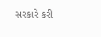સરકારે કરી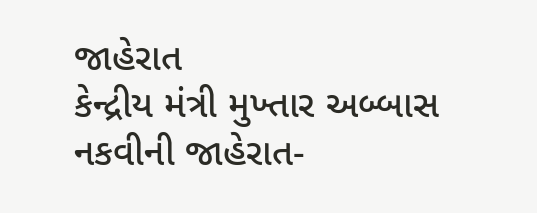જાહેરાત
કેન્દ્રીય મંત્રી મુખ્તાર અબ્બાસ નકવીની જાહેરાત-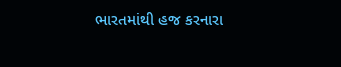ભારતમાંથી હજ કરનારા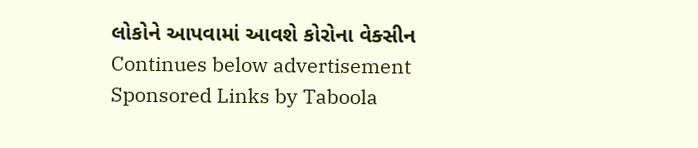લોકોને આપવામાં આવશે કોરોના વેક્સીન
Continues below advertisement
Sponsored Links by Taboola